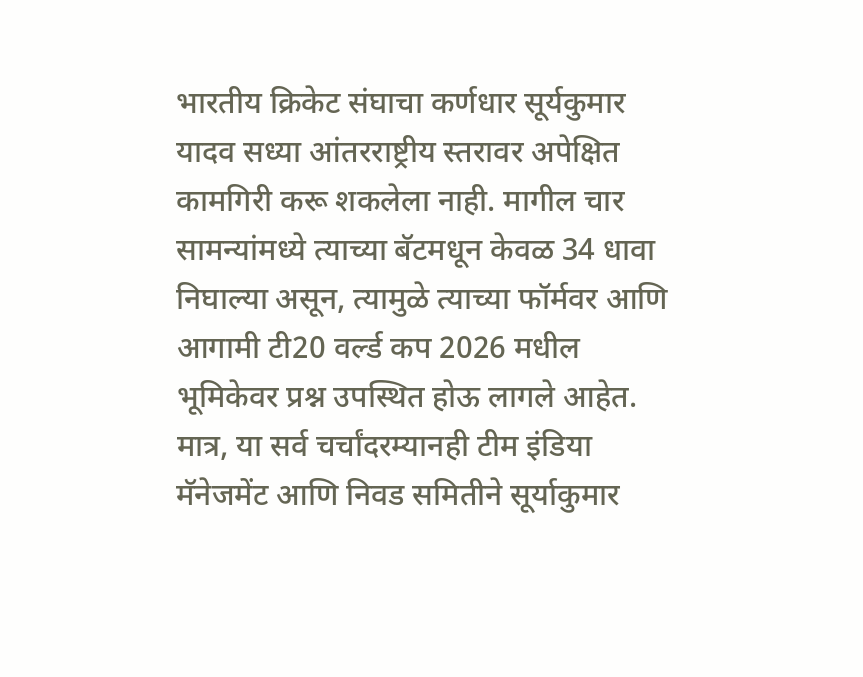भारतीय क्रिकेट संघाचा कर्णधार सूर्यकुमार यादव सध्या आंतरराष्ट्रीय स्तरावर अपेक्षित कामगिरी करू शकलेला नाही. मागील चार सामन्यांमध्ये त्याच्या बॅटमधून केवळ 34 धावा निघाल्या असून, त्यामुळे त्याच्या फॉर्मवर आणि आगामी टी20 वर्ल्ड कप 2026 मधील भूमिकेवर प्रश्न उपस्थित होऊ लागले आहेत. मात्र, या सर्व चर्चांदरम्यानही टीम इंडिया मॅनेजमेंट आणि निवड समितीने सूर्याकुमार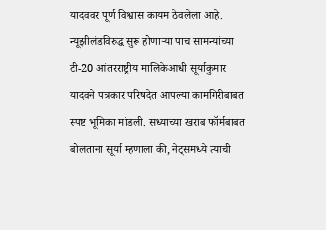यादववर पूर्ण विश्वास कायम ठेवलेला आहे.
न्यूझीलंडविरुद्ध सुरू होणाऱ्या पाच सामन्यांच्या टी-20 आंतरराष्ट्रीय मालिकेआधी सूर्याकुमार यादवने पत्रकार परिषदेत आपल्या कामगिरीबाबत स्पष्ट भूमिका मांडली. सध्याच्या खराब फॉर्मबाबत बोलताना सूर्या म्हणाला की, नेट्समध्ये त्याची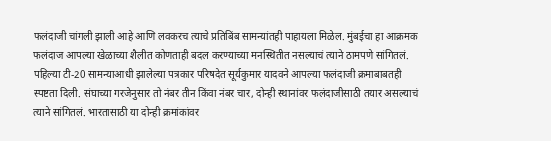फलंदाजी चांगली झाली आहे आणि लवकरच त्याचे प्रतिबिंब सामन्यांतही पाहायला मिळेल. मुंबईचा हा आक्रमक फलंदाज आपल्या खेळाच्या शैलीत कोणताही बदल करण्याच्या मनस्थितीत नसल्याचं त्याने ठामपणे सांगितलं.
पहिल्या टी-20 सामन्याआधी झालेल्या पत्रकार परिषदेत सूर्यकुमार यादवने आपल्या फलंदाजी क्रमाबाबतही स्पष्टता दिली. संघाच्या गरजेनुसार तो नंबर तीन किंवा नंबर चार, दोन्ही स्थानांवर फलंदाजीसाठी तयार असल्याचं त्याने सांगितलं. भारतासाठी या दोन्ही क्रमांकांवर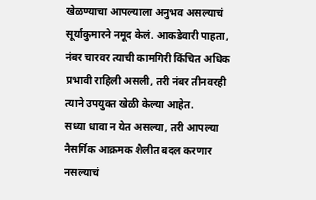खेळण्याचा आपल्याला अनुभव असल्याचं सूर्याकुमारने नमूद केलं. आकडेवारी पाहता, नंबर चारवर त्याची कामगिरी किंचित अधिक प्रभावी राहिली असली, तरी नंबर तीनवरही त्याने उपयुक्त खेळी केल्या आहेत.
सध्या धावा न येत असल्या, तरी आपल्या नैसर्गिक आक्रमक शैलीत बदल करणार नसल्याचं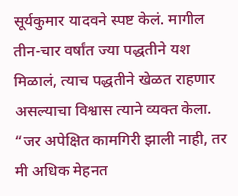सूर्यकुमार यादवने स्पष्ट केलं. मागील तीन-चार वर्षांत ज्या पद्धतीने यश मिळालं, त्याच पद्धतीने खेळत राहणार असल्याचा विश्वास त्याने व्यक्त केला. “जर अपेक्षित कामगिरी झाली नाही, तर मी अधिक मेहनत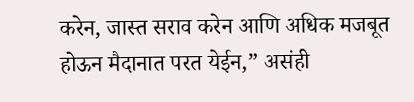करेन, जास्त सराव करेन आणि अधिक मजबूत होऊन मैदानात परत येईन,” असंही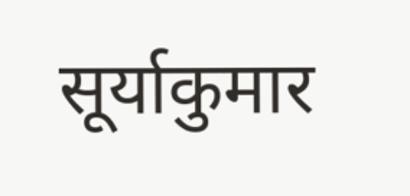सूर्याकुमार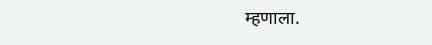म्हणाला.